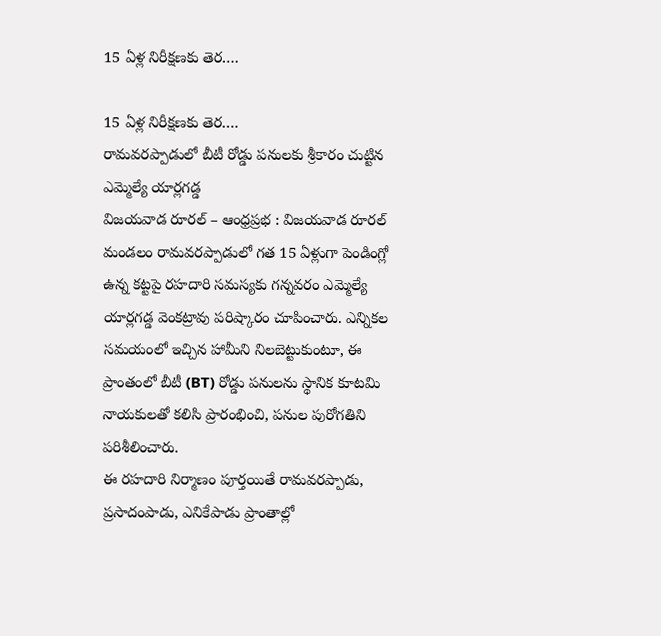15 ఏళ్ల నిరీక్షణకు తెర….

15 ఏళ్ల నిరీక్షణకు తెర….
రామవరప్పాడులో బీటీ రోడ్డు పనులకు శ్రీకారం చుట్టిన ఎమ్మెల్యే యార్లగడ్డ
విజయవాడ రూరల్ – ఆంధ్రప్రభ : విజయవాడ రూరల్ మండలం రామవరప్పాడులో గత 15 ఏళ్లుగా పెండింగ్లో ఉన్న కట్టపై రహదారి సమస్యకు గన్నవరం ఎమ్మెల్యే యార్లగడ్డ వెంకట్రావు పరిష్కారం చూపించారు. ఎన్నికల సమయంలో ఇచ్చిన హామీని నిలబెట్టుకుంటూ, ఈ ప్రాంతంలో బీటీ (BT) రోడ్డు పనులను స్థానిక కూటమి నాయకులతో కలిసి ప్రారంభించి, పనుల పురోగతిని పరిశీలించారు.
ఈ రహదారి నిర్మాణం పూర్తయితే రామవరప్పాడు, ప్రసాదంపాడు, ఎనికేపాడు ప్రాంతాల్లో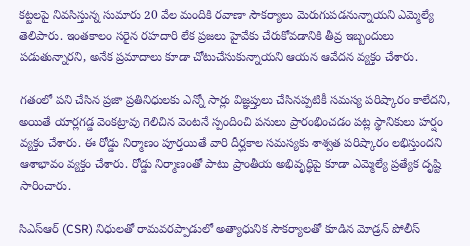కట్టలపై నివసిస్తున్న సుమారు 20 వేల మందికి రవాణా సౌకర్యాలు మెరుగుపడనున్నాయని ఎమ్మెల్యే తెలిపారు. ఇంతకాలం సరైన రహదారి లేక ప్రజలు హైవేకు చేరుకోవడానికి తీవ్ర ఇబ్బందులు పడుతున్నారని, అనేక ప్రమాదాలు కూడా చోటుచేసుకున్నాయని ఆయన ఆవేదన వ్యక్తం చేశారు.

గతంలో పని చేసిన ప్రజా ప్రతినిధులకు ఎన్నో సార్లు విజ్ఞప్తులు చేసినప్పటికీ సమస్య పరిష్కారం కాలేదని, అయితే యార్లగడ్డ వెంకట్రావు గెలిచిన వెంటనే స్పందించి పనులు ప్రారంభించడం పట్ల స్థానికులు హర్షం వ్యక్తం చేశారు. ఈ రోడ్డు నిర్మాణం పూర్తయితే వారి దీర్ఘకాల సమస్యకు శాశ్వత పరిష్కారం లభిస్తుందని ఆశాభావం వ్యక్తం చేశారు. రోడ్డు నిర్మాణంతో పాటు ప్రాంతీయ అభివృద్ధిపై కూడా ఎమ్మెల్యే ప్రత్యేక దృష్టి సారించారు.

సిఎస్ఆర్ (CSR) నిధులతో రామవరప్పాడులో అత్యాధునిక సౌకర్యాలతో కూడిన మోడ్రన్ పోలీస్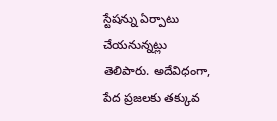స్టేషన్ను ఏర్పాటు చేయనున్నట్లు తెలిపారు. అదేవిధంగా, పేద ప్రజలకు తక్కువ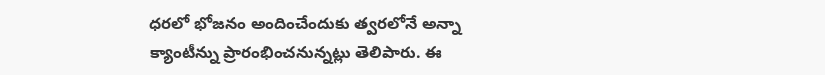ధరలో భోజనం అందించేందుకు త్వరలోనే అన్నా క్యాంటీన్ను ప్రారంభించనున్నట్లు తెలిపారు. ఈ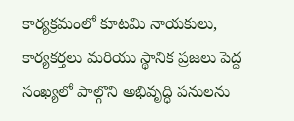కార్యక్రమంలో కూటమి నాయకులు, కార్యకర్తలు మరియు స్థానిక ప్రజలు పెద్ద సంఖ్యలో పాల్గొని అభివృద్ధి పనులను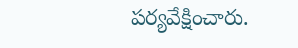పర్యవేక్షించారు.